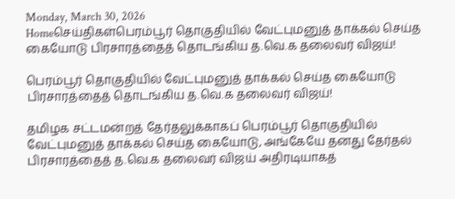Monday, March 30, 2026
Homeசெய்திகள்பெரம்பூர் தொகுதியில் வேட்புமனுத் தாக்கல் செய்த கையோடு பிரசாரத்தைத் தொடங்கிய த.வெ.க தலைவர் விஜய்!

பெரம்பூர் தொகுதியில் வேட்புமனுத் தாக்கல் செய்த கையோடு பிரசாரத்தைத் தொடங்கிய த.வெ.க தலைவர் விஜய்!

தமிழக சட்டமன்றத் தேர்தலுக்காகப் பெரம்பூர் தொகுதியில் வேட்புமனுத் தாக்கல் செய்த கையோடு, அங்கேயே தனது தேர்தல் பிரசாரத்தைத் த.வெ.க தலைவர் விஜய் அதிரடியாகத்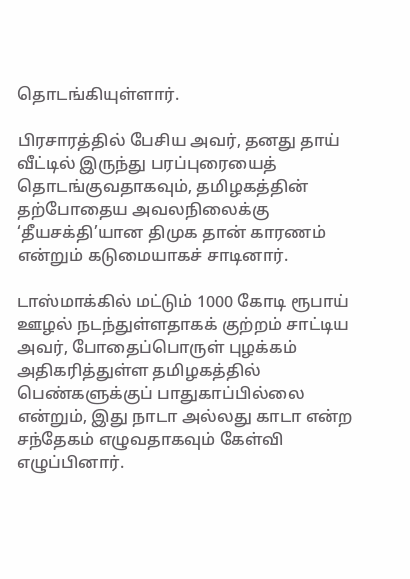தொடங்கியுள்ளார்.

பிரசாரத்தில் பேசிய அவர், தனது தாய் வீட்டில் இருந்து பரப்புரையைத் தொடங்குவதாகவும், தமிழகத்தின் தற்போதைய அவலநிலைக்கு ‘தீயசக்தி’யான திமுக தான் காரணம் என்றும் கடுமையாகச் சாடினார்.

டாஸ்மாக்கில் மட்டும் 1000 கோடி ரூபாய் ஊழல் நடந்துள்ளதாகக் குற்றம் சாட்டிய அவர், போதைப்பொருள் புழக்கம் அதிகரித்துள்ள தமிழகத்தில் பெண்களுக்குப் பாதுகாப்பில்லை என்றும், இது நாடா அல்லது காடா என்ற சந்தேகம் எழுவதாகவும் கேள்வி எழுப்பினார்.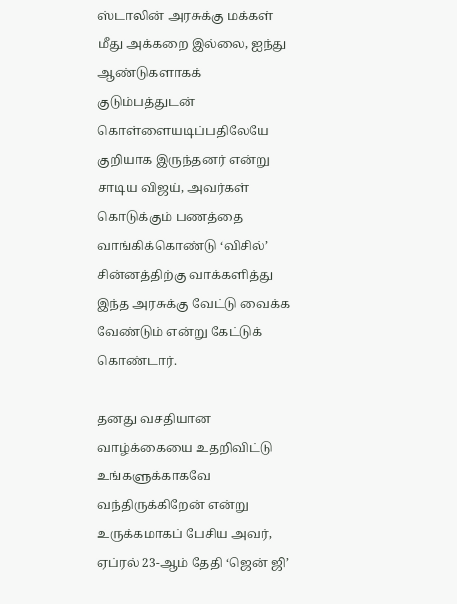ஸ்டாலின் அரசுக்கு மக்கள் மீது அக்கறை இல்லை, ஐந்து ஆண்டுகளாகக் குடும்பத்துடன் கொள்ளையடிப்பதிலேயே குறியாக இருந்தனர் என்று சாடிய விஜய், அவர்கள் கொடுக்கும் பணத்தை வாங்கிக்கொண்டு ‘விசில்’ சின்னத்திற்கு வாக்களித்து இந்த அரசுக்கு வேட்டு வைக்க வேண்டும் என்று கேட்டுக் கொண்டார்.

தனது வசதியான வாழ்க்கையை உதறிவிட்டு உங்களுக்காகவே வந்திருக்கிறேன் என்று உருக்கமாகப் பேசிய அவர், ஏப்ரல் 23-ஆம் தேதி ‘ஜென் ஜி’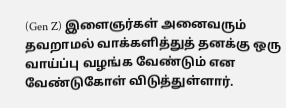(Gen Z) இளைஞர்கள் அனைவரும் தவறாமல் வாக்களித்துத் தனக்கு ஒரு வாய்ப்பு வழங்க வேண்டும் என வேண்டுகோள் விடுத்துள்ளார்.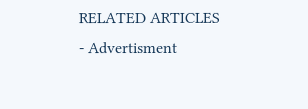RELATED ARTICLES
- Advertisment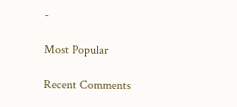-

Most Popular

Recent Comments